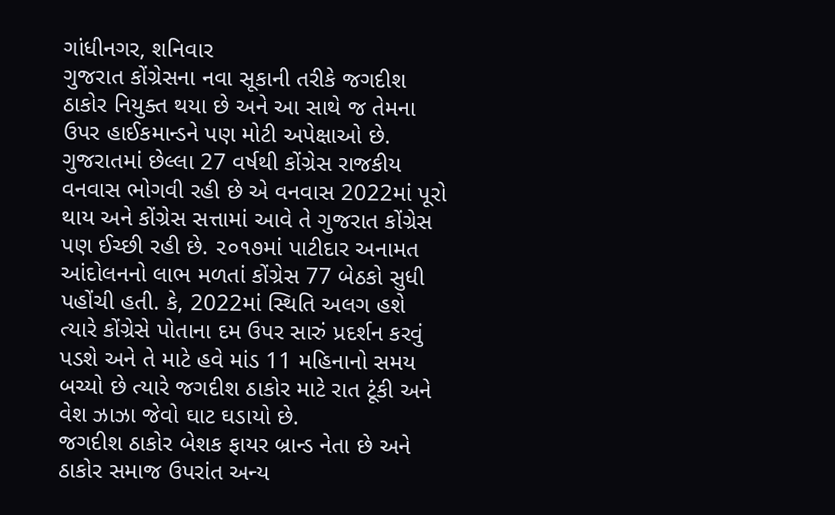ગાંધીનગર, શનિવાર
ગુજરાત કોંગ્રેસના નવા સૂકાની તરીકે જગદીશ ઠાકોર નિયુક્ત થયા છે અને આ સાથે જ તેમના ઉપર હાઈકમાન્ડને પણ મોટી અપેક્ષાઓ છે. ગુજરાતમાં છેલ્લા 27 વર્ષથી કોંગ્રેસ રાજકીય વનવાસ ભોગવી રહી છે એ વનવાસ 2022માં પૂરો થાય અને કોંગ્રેસ સત્તામાં આવે તે ગુજરાત કોંગ્રેસ પણ ઈચ્છી રહી છે. ૨૦૧૭માં પાટીદાર અનામત આંદોલનનો લાભ મળતાં કોંગ્રેસ 77 બેઠકો સુધી પહોંચી હતી. કે, 2022માં સ્થિતિ અલગ હશે ત્યારે કોંગ્રેસે પોતાના દમ ઉપર સારું પ્રદર્શન કરવું પડશે અને તે માટે હવે માંડ 11 મહિનાનો સમય બચ્યો છે ત્યારે જગદીશ ઠાકોર માટે રાત ટૂંકી અને વેશ ઝાઝા જેવો ઘાટ ઘડાયો છે.
જગદીશ ઠાકોર બેશક ફાયર બ્રાન્ડ નેતા છે અને ઠાકોર સમાજ ઉપરાંત અન્ય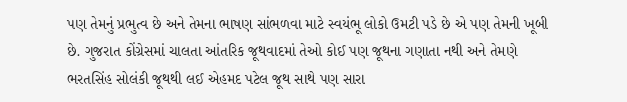પણ તેમનું પ્રભુત્વ છે અને તેમના ભાષણ સાંભળવા માટે સ્વયંભૂ લોકો ઉમટી પડે છે એ પણ તેમની ખૂબી છે. ગુજરાત કોંગ્રેસમાં ચાલતા આંતરિક જૂથવાદમાં તેઓ કોઈ પણ જૂથના ગણાતા નથી અને તેમણે ભરતસિંહ સોલંકી જૂથથી લઈ એહમદ પટેલ જૂથ સાથે પણ સારા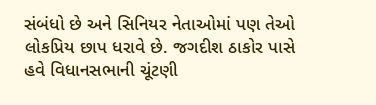સંબંધો છે અને સિનિયર નેતાઓમાં પણ તેઓ લોકપ્રિય છાપ ધરાવે છે. જગદીશ ઠાકોર પાસે હવે વિધાનસભાની ચૂંટણી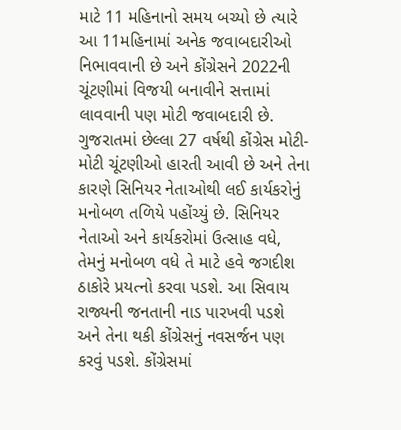માટે 11 મહિનાનો સમય બચ્યો છે ત્યારે આ 11મહિનામાં અનેક જવાબદારીઓ નિભાવવાની છે અને કોંગ્રેસને 2022ની ચૂંટણીમાં વિજયી બનાવીને સત્તામાં લાવવાની પણ મોટી જવાબદારી છે.
ગુજરાતમાં છેલ્લા 27 વર્ષથી કોંગ્રેસ મોટી-મોટી ચૂંટણીઓ હારતી આવી છે અને તેના કારણે સિનિયર નેતાઓથી લઈ કાર્યકરોનું મનોબળ તળિયે પહોંચ્યું છે. સિનિયર નેતાઓ અને કાર્યકરોમાં ઉત્સાહ વધે, તેમનું મનોબળ વધે તે માટે હવે જગદીશ ઠાકોરે પ્રયત્નો કરવા પડશે. આ સિવાય રાજ્યની જનતાની નાડ પારખવી પડશે અને તેના થકી કોંગ્રેસનું નવસર્જન પણ કરવું પડશે. કોંગ્રેસમાં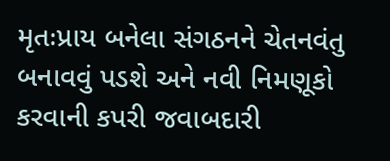મૃતઃપ્રાય બનેલા સંગઠનને ચેતનવંતુ બનાવવું પડશે અને નવી નિમણૂકો કરવાની કપરી જવાબદારી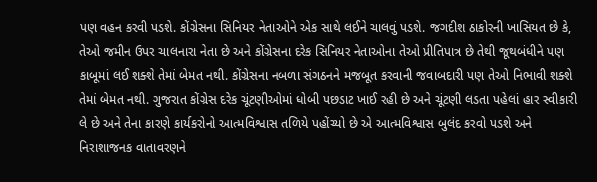પણ વહન કરવી પડશે. કોંગ્રેસના સિનિયર નેતાઓને એક સાથે લઈને ચાલવું પડશે. જગદીશ ઠાકોરની ખાસિયત છે કે, તેઓ જમીન ઉપર ચાલનારા નેતા છે અને કોંગ્રેસના દરેક સિનિયર નેતાઓના તેઓ પ્રીતિપાત્ર છે તેથી જૂથબંધીને પણ કાબૂમાં લઈ શક્શે તેમાં બેમત નથી. કોંગ્રેસના નબળા સંગઠનને મજબૂત કરવાની જવાબદારી પણ તેઓ નિભાવી શક્શે તેમાં બેમત નથી. ગુજરાત કોંગ્રેસ દરેક ચૂંટણીઓમાં ધોબી પછડાટ ખાઈ રહી છે અને ચૂંટણી લડતા પહેલાં હાર સ્વીકારી લે છે અને તેના કારણે કાર્યકરોનો આત્મવિશ્વાસ તળિયે પહોંચ્યો છે એ આત્મવિશ્વાસ બુલંદ કરવો પડશે અને નિરાશાજનક વાતાવરણને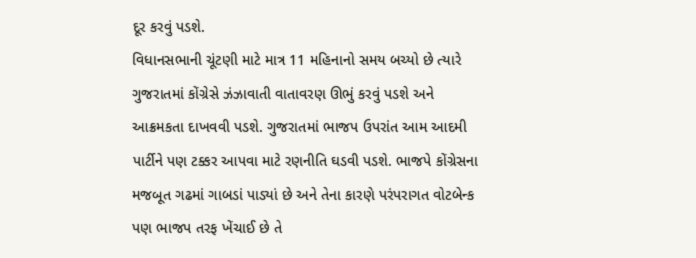દૂર કરવું પડશે.
વિધાનસભાની ચૂંટણી માટે માત્ર 11 મહિનાનો સમય બચ્યો છે ત્યારે ગુજરાતમાં કોંગ્રેસે ઝંઝાવાતી વાતાવરણ ઊભું કરવું પડશે અને આક્રમકતા દાખવવી પડશે. ગુજરાતમાં ભાજપ ઉપરાંત આમ આદમી પાર્ટીને પણ ટક્કર આપવા માટે રણનીતિ ઘડવી પડશે. ભાજપે કોંગ્રેસના મજબૂત ગઢમાં ગાબડાં પાડ્યાં છે અને તેના કારણે પરંપરાગત વોટબેન્ક પણ ભાજપ તરફ ખેંચાઈ છે તે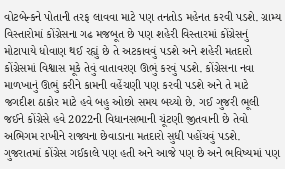વોટબેન્કને પોતાની તરફ લાવવા માટે પણ તનતોડ મહેનત કરવી પડશે. ગ્રામ્ય વિસ્તારોમાં કોંગ્રેસના ગઢ મજબૂત છે પણ શહેરી વિસ્તારમાં કોંગ્રેસનું મોટાપાયે ધોવાણ થઈ રહ્યું છે તે અટકાવવું પડશે અને શહેરી મતદારો કોંગ્રેસમાં વિશ્વાસ મૂકે તેવું વાતાવરણ ઊભું કરવું પડશે. કોંગ્રેસના નવા માળખાનું ઊભું કરીને કામની વહેંચણી પણ કરવી પડશે અને તે માટે જગદીશ ઠાકોર માટે હવે બહુ ઓછો સમય બચ્યો છે. ગઈ ગુજરી ભૂલી જઈને કોંગ્રેસે હવે 2022ની વિધાનસભાની ચૂંટણી જીતવાની છે તેવો અભિગમ રાખીને રાજ્યના છેવાડાના મતદારો સુધી પહોંચવું પડશે.
ગુજરાતમાં કોંગ્રેસ ગઈકાલે પણ હતી અને આજે પણ છે અને ભવિષ્યમાં પણ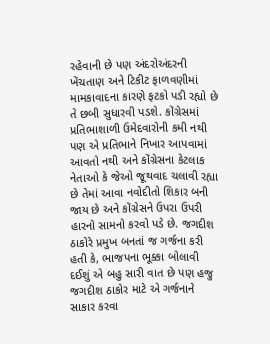રહેવાની છે પણ અંદરોઅંદરની ખેંચતાણ અને ટિકીટ ફાળવણીમાં મામકાવાદના કારણે ફટકો પડી રહ્યો છે તે છબી સુધારવી પડશે. કોંગ્રેસમાં પ્રતિભાશાળી ઉમેદવારોની કમી નથી પણ એ પ્રતિભાને નિખાર આપવામાં આવતો નથી અને કોંગ્રેસના કેટલાક નેતાઓ કે જેઓ જૂથવાદ ચલાવી રહ્યા છે તેમાં આવા નવોદીતો શિકાર બની જાય છે અને કોંગ્રેસને ઉપરા ઉપરી હારનો સામનો કરવો પડે છે. જગદીશ ઠાકોરે પ્રમુખ બનતાં જ ગર્જના કરી હતી કે, ભાજપના ભૂક્કા બોલાવી દઈશું એ બહુ સારી વાત છે પણ હજુ જગદીશ ઠાકોર માટે એ ગર્જનાને સાકાર કરવા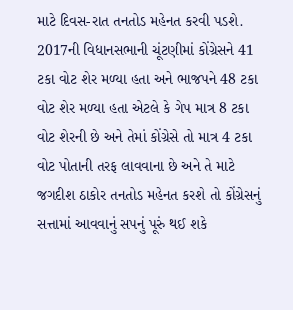માટે દિવસ-રાત તનતોડ મહેનત કરવી પડશે. 2017ની વિધાનસભાની ચૂંટણીમાં કોંગ્રેસને 41 ટકા વોટ શેર મળ્યા હતા અને ભાજપને 48 ટકા વોટ શેર મળ્યા હતા એટલે કે ગેપ માત્ર 8 ટકા વોટ શેરની છે અને તેમાં કોંગ્રેસે તો માત્ર 4 ટકા વોટ પોતાની તરફ લાવવાના છે અને તે માટે જગદીશ ઠાકોર તનતોડ મહેનત કરશે તો કોંગ્રેસનું સત્તામાં આવવાનું સપનું પૂરું થઈ શકે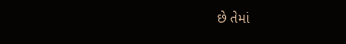છે તેમાં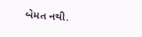બેમત નથી.